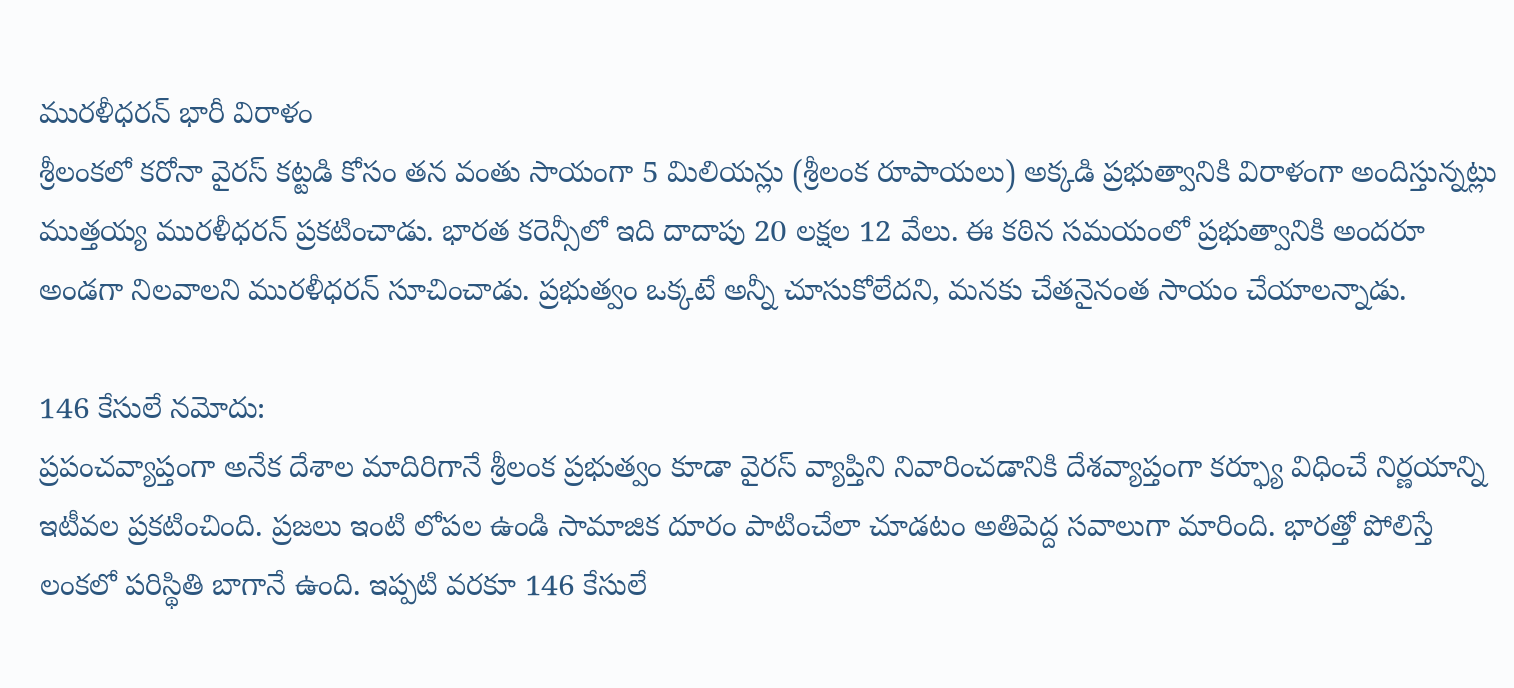మురళీధరన్ భారీ విరాళం
శ్రీలంకలో కరోనా వైరస్ కట్టడి కోసం తన వంతు సాయంగా 5 మిలియన్లు (శ్రీలంక రూపాయలు) అక్కడి ప్రభుత్వానికి విరాళంగా అందిస్తున్నట్లు ముత్తయ్య మురళీధరన్ ప్రకటించాడు. భారత కరెన్సీలో ఇది దాదాపు 20 లక్షల 12 వేలు. ఈ కఠిన సమయంలో ప్రభుత్వానికి అందరూ అండగా నిలవాలని మురళీధరన్ సూచించాడు. ప్రభుత్వం ఒక్కటే అన్నీ చూసుకోలేదని, మనకు చేతనైనంత సాయం చేయాలన్నాడు.

146 కేసులే నమోదు:
ప్రపంచవ్యాప్తంగా అనేక దేశాల మాదిరిగానే శ్రీలంక ప్రభుత్వం కూడా వైరస్ వ్యాప్తిని నివారించడానికి దేశవ్యాప్తంగా కర్ఫ్యూ విధించే నిర్ణయాన్ని ఇటీవల ప్రకటించింది. ప్రజలు ఇంటి లోపల ఉండి సామాజిక దూరం పాటించేలా చూడటం అతిపెద్ద సవాలుగా మారింది. భారత్తో పోలిస్తే లంకలో పరిస్థితి బాగానే ఉంది. ఇప్పటి వరకూ 146 కేసులే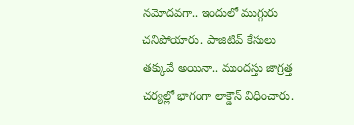నమోదవగా.. ఇందులో ముగ్గురు చనిపోయారు. పాజిటివ్ కేసులు తక్కువే అయినా.. ముందస్తు జాగ్రత్త చర్యల్లో భాగంగా లాక్డౌన్ విధించారు.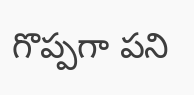గొప్పగా పని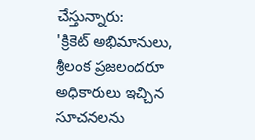చేస్తున్నారు:
'క్రికెట్ అభిమానులు, శ్రీలంక ప్రజలందరూ అధికారులు ఇచ్చిన సూచనలను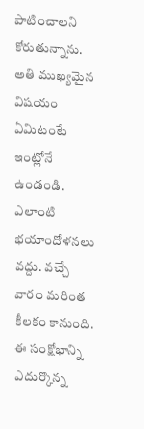పాటించాలని కోరుతున్నాను. అతి ముఖ్యమైన విషయం ఏమిటంటే ఇంట్లోనే ఉండండి. ఎలాంటి భయాందోళనలు వద్దు. వచ్చే వారం మరింత కీలకం కానుంది. ఈ సంక్షోభాన్ని ఎదుర్కొన్న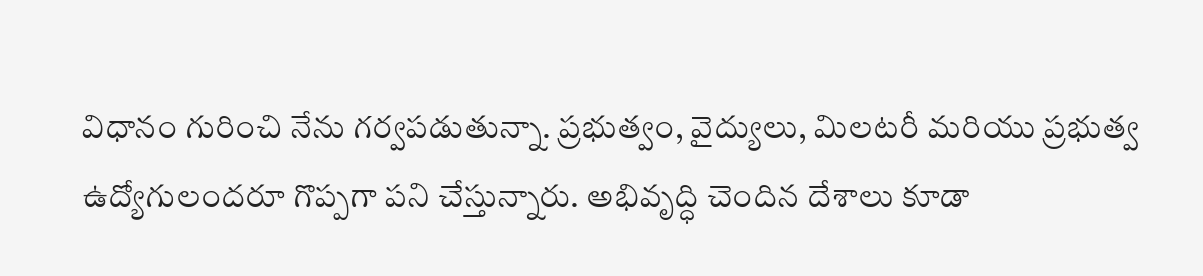విధానం గురించి నేను గర్వపడుతున్నా. ప్రభుత్వం, వైద్యులు, మిలటరీ మరియు ప్రభుత్వ ఉద్యోగులందరూ గొప్పగా పని చేస్తున్నారు. అభివృద్ధి చెందిన దేశాలు కూడా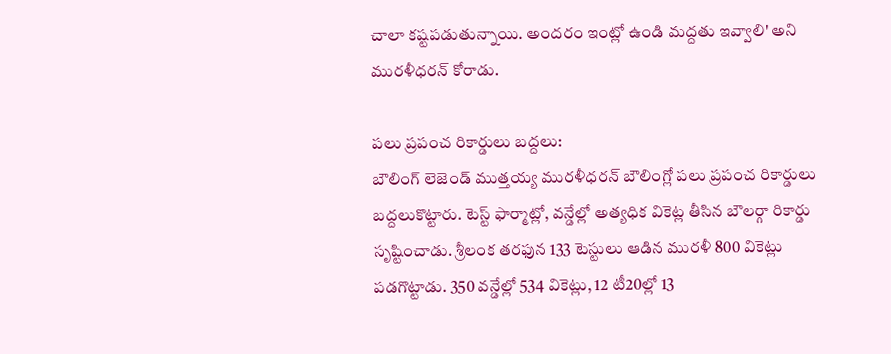చాలా కష్టపడుతున్నాయి. అందరం ఇంట్లో ఉండి మద్దతు ఇవ్వాలి' అని మురళీధరన్ కోరాడు.

పలు ప్రపంచ రికార్డులు బద్దలు:
బౌలింగ్ లెజెండ్ ముత్తయ్య మురళీధరన్ బౌలింగ్లో పలు ప్రపంచ రికార్డులు బద్దలుకొట్టారు. టెస్ట్ ఫార్మాట్లో, వన్డేల్లో అత్యధిక వికెట్ల తీసిన బౌలర్గా రికార్డు సృష్టించాడు. శ్రీలంక తరఫున 133 టెస్టులు ఆడిన మురళీ 800 వికెట్లు పడగొట్టాడు. 350 వన్డేల్లో 534 వికెట్లు, 12 టీ20ల్లో 13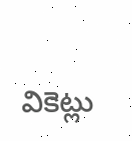వికెట్లు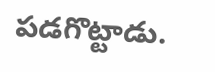పడగొట్టాడు.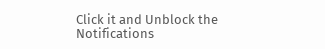Click it and Unblock the Notifications